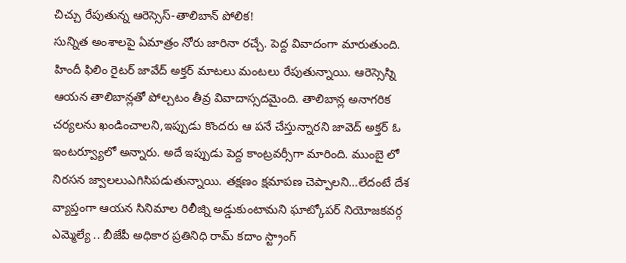చిచ్చు రేపుతున్న ఆరెస్సెస్-తాలిబాన్ పోలిక!
సున్నిత అంశాలపై ఏమాత్రం నోరు జారినా రచ్చే. పెద్ద వివాదంగా మారుతుంది. హిందీ ఫిలిం రైటర్ జావేద్ అక్తర్ మాటలు మంటలు రేపుతున్నాయి. ఆరెస్సెస్ని ఆయన తాలిబాన్లతో పోల్చటం తీవ్ర వివాదాస్సదమైంది. తాలిబాన్ల అనాగరిక చర్యలను ఖండించాలని,ఇప్పుడు కొందరు ఆ పనే చేస్తున్నారని జావెద్ అక్తర్ ఓ ఇంటర్వ్యూలో అన్నారు. అదే ఇప్పుడు పెద్ద కాంట్రవర్సీగా మారింది. ముంబై లో నిరసన జ్వాలలుఎగిసిపడుతున్నాయి. తక్షణం క్షమాపణ చెప్పాలని…లేదంటే దేశ వ్యాప్తంగా ఆయన సినిమాల రిలీజ్ని అడ్డుకుంటామని ఘాట్కోపర్ నియోజకవర్గ ఎమ్మెల్యే .. బీజేపీ అధికార ప్రతినిధి రామ్ కదాం స్ట్రాంగ్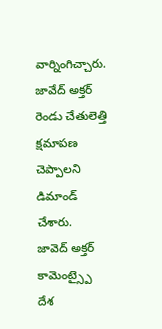వార్నింగిచ్చారు. జావేద్ అక్తర్ రెండు చేతులెత్తి క్షమాపణ చెప్పాలని డిమాండ్ చేశారు.
జావెద్ అక్తర్ కామెంట్స్పై దేశ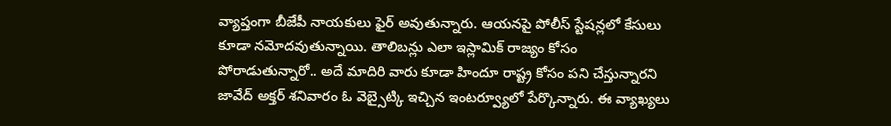వ్యాప్తంగా బీజేపీ నాయకులు ఫైర్ అవుతున్నారు. ఆయనపై పోలీస్ స్టేషన్లలో కేసులు కూడా నమోదవుతున్నాయి. తాలిబన్లు ఎలా ఇస్లామిక్ రాజ్యం కోసం పోరాడుతున్నారో.. అదే మాదిరి వారు కూడా హిందూ రాష్ట్ర కోసం పని చేస్తున్నారని జావేద్ అక్తర్ శనివారం ఓ వెబ్సైట్కి ఇచ్చిన ఇంటర్వ్యూలో పేర్కొన్నారు. ఈ వ్యాఖ్యలు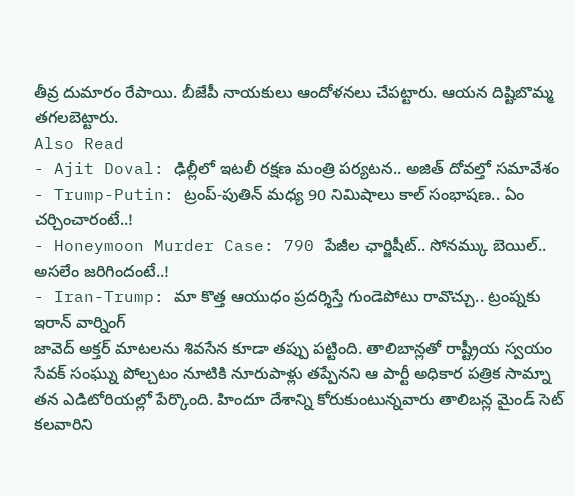తీవ్ర దుమారం రేపాయి. బీజేపీ నాయకులు ఆందోళనలు చేపట్టారు. ఆయన దిష్టిబొమ్మ తగలబెట్టారు.
Also Read
- Ajit Doval: ఢిల్లీలో ఇటలీ రక్షణ మంత్రి పర్యటన.. అజిత్ దోవల్తో సమావేశం
- Trump-Putin: ట్రంప్-పుతిన్ మధ్య 90 నిమిషాలు కాల్ సంభాషణ.. ఏం చర్చించారంటే..!
- Honeymoon Murder Case: 790 పేజీల ఛార్జిషీట్.. సోనమ్కు బెయిల్.. అసలేం జరిగిందంటే..!
- Iran-Trump: మా కొత్త ఆయుధం ప్రదర్శిస్తే గుండెపోటు రావొచ్చు.. ట్రంప్నకు ఇరాన్ వార్నింగ్
జావెద్ అక్తర్ మాటలను శివసేన కూడా తప్పు పట్టింది. తాలిబాన్లతో రాష్ట్రీయ స్వయం సేవక్ సంఘ్ను పోల్చటం నూటికి నూరుపాళ్లు తప్పేనని ఆ పార్టీ అధికార పత్రిక సామ్నా తన ఎడిటోరియల్లో పేర్కొంది. హిందూ దేశాన్ని కోరుకుంటున్నవారు తాలిబన్ల మైండ్ సెట్ కలవారిని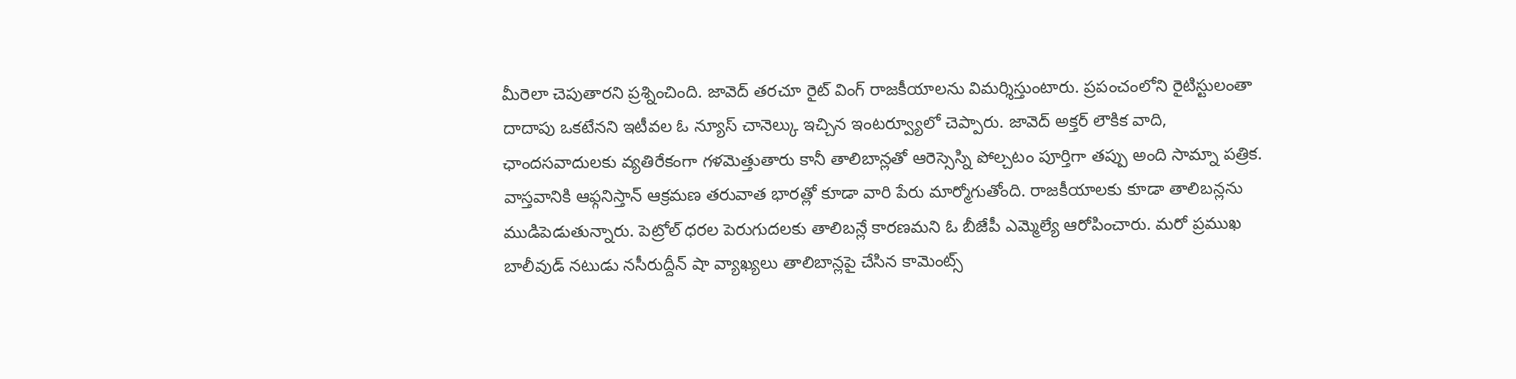మీరెలా చెపుతారని ప్రశ్నించింది. జావెద్ తరచూ రైట్ వింగ్ రాజకీయాలను విమర్శిస్తుంటారు. ప్రపంచంలోని రైటిస్టులంతా దాదాపు ఒకటేనని ఇటీవల ఓ న్యూస్ చానెల్కు ఇచ్చిన ఇంటర్వ్యూలో చెప్పారు. జావెద్ అక్తర్ లౌకిక వాది, ఛాందసవాదులకు వ్యతిరేకంగా గళమెత్తుతారు కానీ తాలిబాన్లతో ఆరెస్సెస్ని పోల్చటం పూర్తిగా తప్పు అంది సామ్నా పత్రిక.
వాస్తవానికి ఆఫ్గనిస్తాన్ ఆక్రమణ తరువాత భారత్లో కూడా వారి పేరు మార్మోగుతోంది. రాజకీయాలకు కూడా తాలిబన్లను ముడిపెడుతున్నారు. పెట్రోల్ ధరల పెరుగుదలకు తాలిబన్లే కారణమని ఓ బీజేపీ ఎమ్మెల్యే ఆరోపించారు. మరో ప్రముఖ బాలీవుడ్ నటుడు నసీరుద్దీన్ షా వ్యాఖ్యలు తాలిబాన్లపై చేసిన కామెంట్స్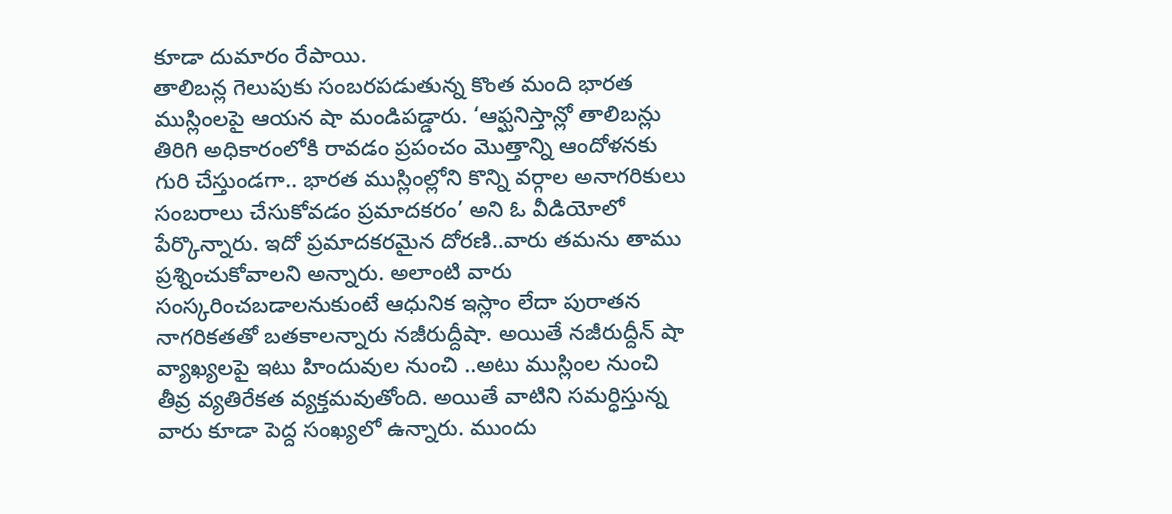కూడా దుమారం రేపాయి.
తాలిబన్ల గెలుపుకు సంబరపడుతున్న కొంత మంది భారత ముస్లింలపై ఆయన షా మండిపడ్డారు. ‘ఆఫ్ఘనిస్తాన్లో తాలిబన్లు తిరిగి అధికారంలోకి రావడం ప్రపంచం మొత్తాన్ని ఆందోళనకు గురి చేస్తుండగా.. భారత ముస్లింల్లోని కొన్ని వర్గాల అనాగరికులు సంబరాలు చేసుకోవడం ప్రమాదకరం’ అని ఓ వీడియోలో పేర్కొన్నారు. ఇదో ప్రమాదకరమైన దోరణి..వారు తమను తాము ప్రశ్నించుకోవాలని అన్నారు. అలాంటి వారు సంస్కరించబడాలనుకుంటే ఆధునిక ఇస్లాం లేదా పురాతన నాగరికతతో బతకాలన్నారు నజీరుద్దీషా. అయితే నజీరుద్దీన్ షా వ్యాఖ్యలపై ఇటు హిందువుల నుంచి ..అటు ముస్లింల నుంచి తీవ్ర వ్యతిరేకత వ్యక్తమవుతోంది. అయితే వాటిని సమర్ధిస్తున్న వారు కూడా పెద్ద సంఖ్యలో ఉన్నారు. ముందు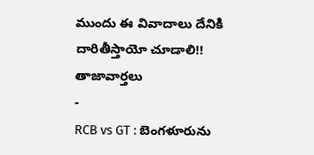ముందు ఈ వివాదాలు దేనికి దారితీస్తాయో చూడాలి!!
తాజావార్తలు
-
RCB vs GT : బెంగళూరును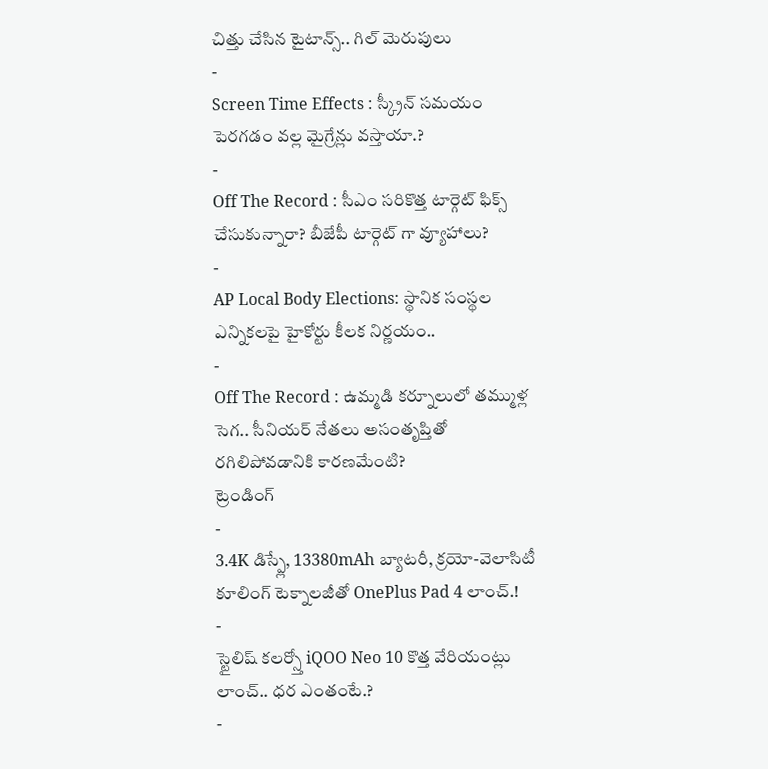చిత్తు చేసిన టైటాన్స్.. గిల్ మెరుపులు
-
Screen Time Effects : స్క్రీన్ సమయం పెరగడం వల్ల మైగ్రేన్లు వస్తాయా.?
-
Off The Record : సీఎం సరికొత్త టార్గెట్ ఫిక్స్ చేసుకున్నారా? బీజేపీ టార్గెట్ గా వ్యూహాలు?
-
AP Local Body Elections: స్థానిక సంస్థల ఎన్నికలపై హైకోర్టు కీలక నిర్ణయం..
-
Off The Record : ఉమ్మడి కర్నూలులో తమ్ముళ్ల సెగ.. సీనియర్ నేతలు అసంతృప్తితో రగిలిపోవడానికి కారణమేంటి?
ట్రెండింగ్
-
3.4K డిస్ప్లే, 13380mAh బ్యాటరీ, క్రయో-వెలాసిటీ కూలింగ్ టెక్నాలజీతో OnePlus Pad 4 లాంచ్.!
-
స్టైలిష్ కలర్స్తో iQOO Neo 10 కొత్త వేరియంట్లు లాంచ్.. ధర ఎంతంటే.?
-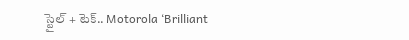స్టైల్ + టెక్.. Motorola ‘Brilliant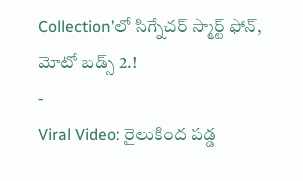Collection’లో సిగ్నేచర్ స్మార్ట్ ఫోన్, మోటో బడ్స్ 2.!
-
Viral Video: రైలుకింద పడ్డ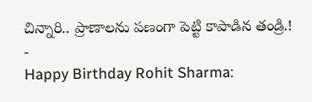చిన్నారి.. ప్రాణాలను పణంగా పెట్టి కాపాడిన తండ్రి.!
-
Happy Birthday Rohit Sharma: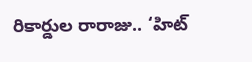రికార్డుల రారాజు.. ‘హిట్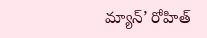మ్యాన్’ రోహిత్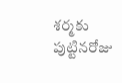శర్మకు పుట్టినరోజు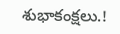శుభాకంక్షలు.!